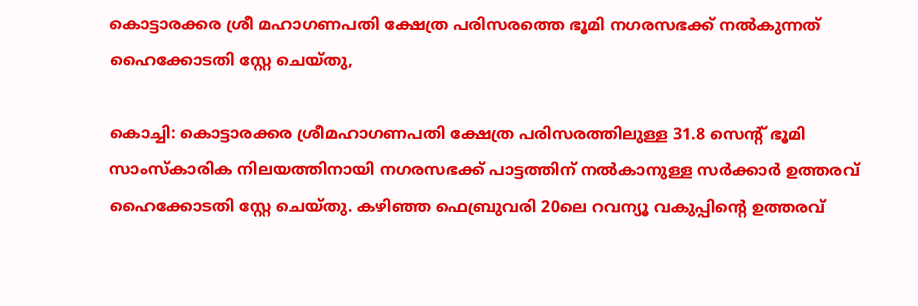കൊട്ടാരക്കര ശ്രീ മഹാഗണപതി ക്ഷേത്ര പരിസരത്തെ ഭൂമി നഗരസഭക്ക് നൽകുന്നത് ഹൈക്കോടതി സ്റ്റേ ചെയ്തു,

കൊച്ചി: കൊട്ടാരക്കര ശ്രീമഹാഗണപതി ക്ഷേത്ര പരിസരത്തിലുള്ള 31.8 സെന്റ് ഭൂമി സാംസ്കാരിക നിലയത്തിനായി നഗരസഭക്ക് പാട്ടത്തിന് നൽകാനുള്ള സർക്കാർ ഉത്തരവ് ഹൈക്കോടതി സ്റ്റേ ചെയ്തു. കഴിഞ്ഞ ഫെബ്രുവരി 20ലെ റവന്യൂ വകുപ്പിന്റെ ഉത്തരവ്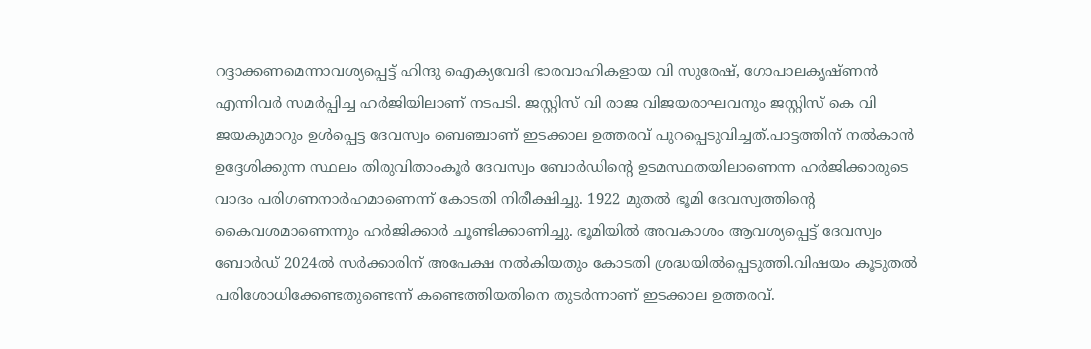റദ്ദാക്കണമെന്നാവശ്യപ്പെട്ട് ഹിന്ദു ഐക്യവേദി ഭാരവാഹികളായ വി സുരേഷ്, ഗോപാലകൃഷ്ണൻ എന്നിവർ സമർപ്പിച്ച ഹർജിയിലാണ് നടപടി. ജസ്റ്റിസ് വി രാജ വിജയരാഘവനും ജസ്റ്റിസ് കെ വി ജയകുമാറും ഉൾപ്പെട്ട ദേവസ്വം ബെഞ്ചാണ് ഇടക്കാല ഉത്തരവ് പുറപ്പെടുവിച്ചത്.പാട്ടത്തിന് നൽകാൻ ഉദ്ദേശിക്കുന്ന സ്ഥലം തിരുവിതാംകൂർ ദേവസ്വം ബോർഡിന്റെ ഉടമസ്ഥതയിലാണെന്ന ഹർജിക്കാരുടെ വാദം പരിഗണനാർഹമാണെന്ന് കോടതി നിരീക്ഷിച്ചു. 1922 മുതൽ ഭൂമി ദേവസ്വത്തിന്റെ കൈവശമാണെന്നും ഹർജിക്കാർ ചൂണ്ടിക്കാണിച്ചു. ഭൂമിയിൽ അവകാശം ആവശ്യപ്പെട്ട് ദേവസ്വം ബോർഡ് 2024ൽ സർക്കാരിന് അപേക്ഷ നൽകിയതും കോടതി ശ്രദ്ധയിൽപ്പെടുത്തി.വിഷയം കൂടുതൽ പരിശോധിക്കേണ്ടതുണ്ടെന്ന് കണ്ടെത്തിയതിനെ തുടർന്നാണ് ഇടക്കാല ഉത്തരവ്.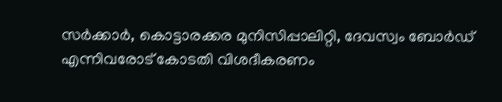സർക്കാർ, കൊട്ടാരക്കര മുനിസിപ്പാലിറ്റി, ദേവസ്വം ബോർഡ് എന്നിവരോട് കോടതി വിശദീകരണം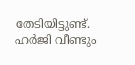തേടിയിട്ടുണ്ട്. ഹർജി വീണ്ടും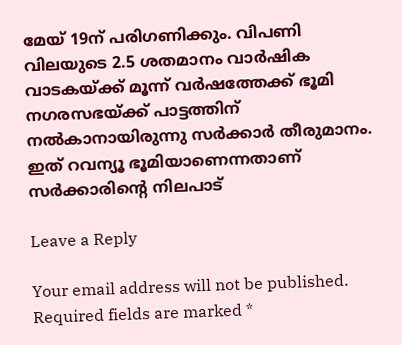മേയ് 19ന് പരിഗണിക്കും. വിപണി വിലയുടെ 2.5 ശതമാനം വാർഷിക വാടകയ്ക്ക് മൂന്ന് വർഷത്തേക്ക് ഭൂമി നഗരസഭയ്ക്ക് പാട്ടത്തിന് നൽകാനായിരുന്നു സർക്കാർ തീരുമാനം. ഇത് റവന്യൂ ഭൂമിയാണെന്നതാണ് സർക്കാരിന്റെ നിലപാട്

Leave a Reply

Your email address will not be published. Required fields are marked *